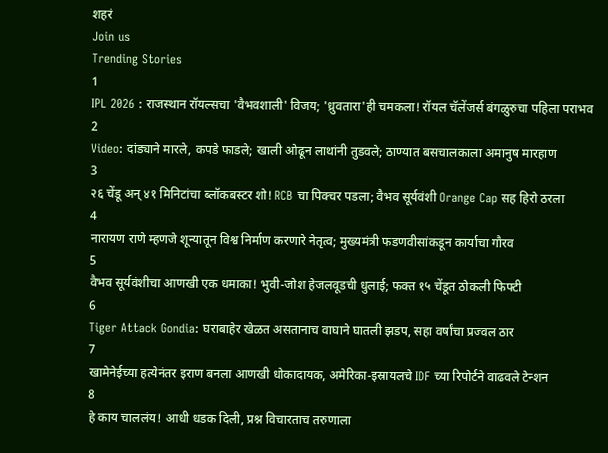शहरं
Join us
Trending Stories
1
IPL 2026 : राजस्थान रॉयल्सचा 'वैभवशाली' विजय; 'ध्रुवतारा'ही चमकला! रॉयल चॅलेंजर्स बंगळुरुचा पहिला पराभव
2
Video: दांड्याने मारले, कपडे फाडले; खाली ओढून लाथांनी तुडवले; ठाण्यात बसचालकाला अमानुष मारहाण
3
२६ चेंडू अन् ४१ मिनिटांचा ब्लॉकबस्टर शो! RCB चा पिक्चर पडला; वैभव सूर्यवंशी Orange Cap सह हिरो ठरला
4
नारायण राणे म्हणजे शून्यातून विश्व निर्माण करणारे नेतृत्व; मुख्यमंत्री फडणवीसांकडून कार्याचा गौरव
5
वैभव सूर्यवंशीचा आणखी एक धमाका! भुवी-जोश हेजलवूडची धुलाई; फक्त १५ चेंडूत ठोकली फिफ्टी
6
Tiger Attack Gondia: घराबाहेर खेळत असतानाच वाघाने घातली झडप, सहा वर्षांचा प्रज्वल ठार
7
खामेनेईच्या हत्येनंतर इराण बनला आणखी धोकादायक, अमेरिका-इस्रायलचे IDF च्या रिपोर्टने वाढवले टेन्शन
8
हे काय चाललंय! आधी धडक दिली, प्रश्न विचारताच तरुणाला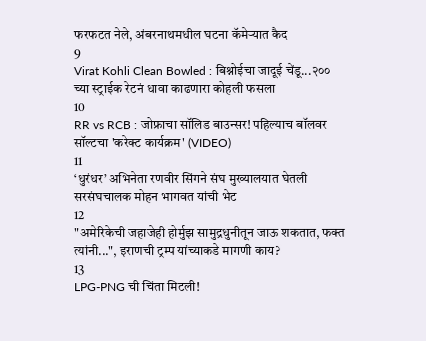फरफटत नेले, अंबरनाथमधील घटना कॅमेऱ्यात कैद
9
Virat Kohli Clean Bowled : बिश्नोईचा जादूई चेंडू...२०० च्या स्ट्राईक रेटनं धावा काढणारा कोहली फसला
10
RR vs RCB : जोफ्राचा सॉलिड बाउन्सर! पहिल्याच बॉलवर सॉल्टचा 'करेक्ट कार्यक्रम' (VIDEO)
11
‘धुरंधर’ अभिनेता रणवीर सिंगने संघ मुख्यालयात घेतली सरसंघचालक मोहन भागवत यांची भेट
12
"अमेरिकेची जहाजेही होर्मुझ सामुद्रधुनीतून जाऊ शकतात, फक्त त्यांनी...", इराणची ट्रम्प यांच्याकडे मागणी काय?
13
LPG-PNG ची चिंता मिटली!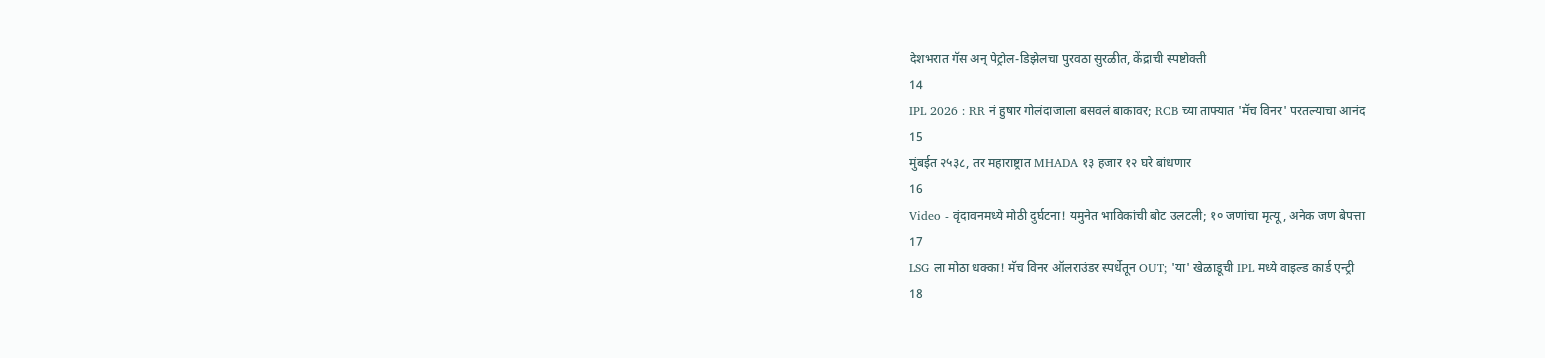देशभरात गॅस अन् पेट्रोल-डिझेलचा पुरवठा सुरळीत, केंद्राची स्पष्टोक्ती
14
IPL 2026 : RR नं हुषार गोलंदाजाला बसवलं बाकावर; RCB च्या ताफ्यात 'मॅच विनर' परतल्याचा आनंद
15
मुंबईत २५३८, तर महाराष्ट्रात MHADA १३ हजार १२ घरे बांधणार
16
Video - वृंदावनमध्ये मोठी दुर्घटना! यमुनेत भाविकांची बोट उलटली; १० जणांचा मृत्यू, अनेक जण बेपत्ता
17
LSG ला मोठा धक्का! मॅच विनर ऑलराउंडर स्पर्धेतून OUT; 'या' खेळाडूची IPL मध्ये वाइल्ड कार्ड एन्ट्री
18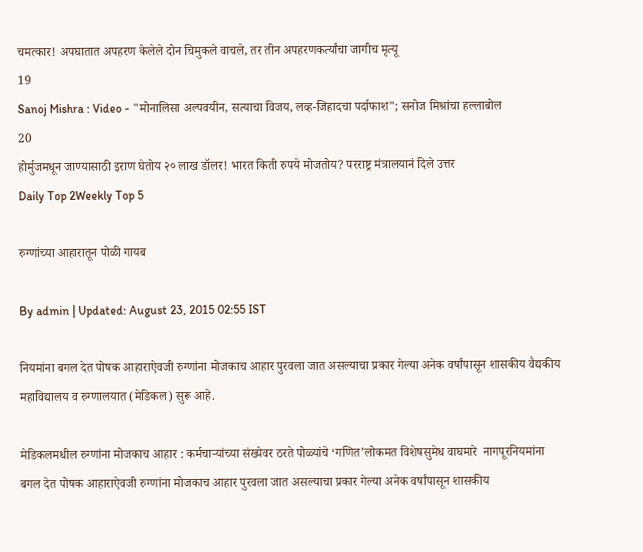चमत्कार! अपघातात अपहरण केलेले दोन चिमुकले वाचले, तर तीन अपहरणकर्त्यांचा जागीच मृत्यू
19
Sanoj Mishra : Video - "मोनालिसा अल्पवयीन, सत्याचा विजय, लव्ह-जिहादचा पर्दाफाश"; सनोज मिश्रांचा हल्लाबोल
20
होर्मुजमधून जाण्यासाठी इराण घेतोय २० लाख डॉलर! भारत किती रुपये मोजतोय? परराष्ट्र मंत्रालयानं दिले उत्तर
Daily Top 2Weekly Top 5

रुग्णांच्या आहारातून पोळी गायब

By admin | Updated: August 23, 2015 02:55 IST

नियमांना बगल देत पोषक आहाराऐवजी रुग्णांना मोजकाच आहार पुरवला जात असल्याचा प्रकार गेल्या अनेक वर्षांपासून शासकीय वैद्यकीय महाविद्यालय व रुग्णालयात (मेडिकल) सुरू आहे.

मेडिकलमधील रुग्णांना मोजकाच आहार : कर्मचाऱ्यांच्या संख्येवर ठरते पोळ्यांचे ‘गणित’लोकमत विशेषसुमेध वाघमारे  नागपूरनियमांना बगल देत पोषक आहाराऐवजी रुग्णांना मोजकाच आहार पुरवला जात असल्याचा प्रकार गेल्या अनेक वर्षांपासून शासकीय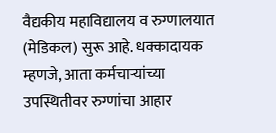वैद्यकीय महाविद्यालय व रुग्णालयात (मेडिकल) सुरू आहे. धक्कादायक म्हणजे, आता कर्मचाऱ्यांच्या उपस्थितीवर रुग्णांचा आहार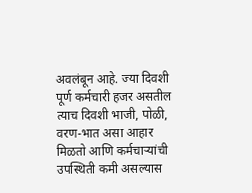अवलंबून आहे. ज्या दिवशी पूर्ण कर्मचारी हजर असतील त्याच दिवशी भाजी, पोळी, वरण-भात असा आहार मिळतो आणि कर्मचाऱ्यांची उपस्थिती कमी असल्यास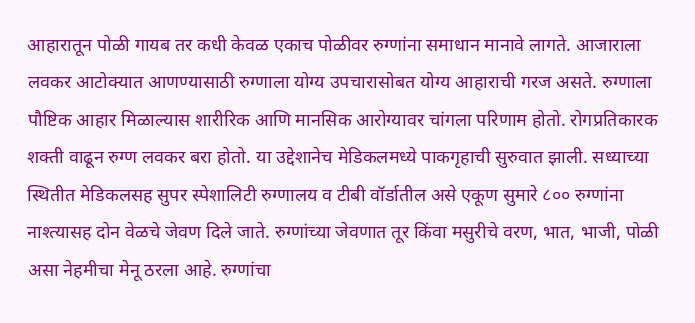आहारातून पोळी गायब तर कधी केवळ एकाच पोळीवर रुग्णांना समाधान मानावे लागते. आजाराला लवकर आटोक्यात आणण्यासाठी रुग्णाला योग्य उपचारासोबत योग्य आहाराची गरज असते. रुग्णाला पौष्टिक आहार मिळाल्यास शारीरिक आणि मानसिक आरोग्यावर चांगला परिणाम होतो. रोगप्रतिकारक शक्ती वाढून रुग्ण लवकर बरा होतो. या उद्देशानेच मेडिकलमध्ये पाकगृहाची सुरुवात झाली. सध्याच्या स्थितीत मेडिकलसह सुपर स्पेशालिटी रुग्णालय व टीबी वॉर्डातील असे एकूण सुमारे ८०० रुग्णांना नाश्त्यासह दोन वेळचे जेवण दिले जाते. रुग्णांच्या जेवणात तूर किंवा मसुरीचे वरण, भात, भाजी, पोळी असा नेहमीचा मेनू ठरला आहे. रुग्णांचा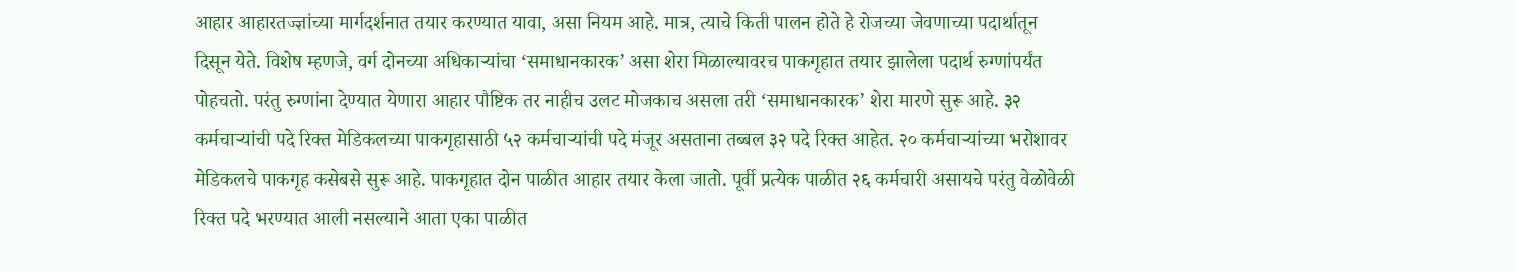आहार आहारतज्ज्ञांच्या मार्गदर्शनात तयार करण्यात यावा, असा नियम आहे. मात्र, त्याचे किती पालन होते हे रोजच्या जेवणाच्या पदार्थातून दिसून येते. विशेष म्हणजे, वर्ग दोनच्या अधिकाऱ्यांचा ‘समाधानकारक’ असा शेरा मिळाल्यावरच पाकगृहात तयार झालेला पदार्थ रुग्णांपर्यंत पोहचतो. परंतु रुग्णांना देण्यात येणारा आहार पौष्टिक तर नाहीच उलट मोजकाच असला तरी ‘समाधानकारक’ शेरा मारणे सुरू आहे. ३२ कर्मचाऱ्यांची पदे रिक्त मेडिकलच्या पाकगृहासाठी ५२ कर्मचाऱ्यांची पदे मंजूर असताना तब्बल ३२ पदे रिक्त आहेत. २० कर्मचाऱ्यांच्या भरोशावर मेडिकलचे पाकगृह कसेबसे सुरू आहे. पाकगृहात दोन पाळीत आहार तयार केला जातो. पूर्वी प्रत्येक पाळीत २६ कर्मचारी असायचे परंतु वेळोवेळी रिक्त पदे भरण्यात आली नसल्याने आता एका पाळीत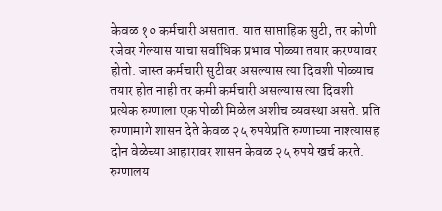केवळ १० कर्मचारी असतात. यात साप्ताहिक सुटी, तर कोणी रजेवर गेल्यास याचा सर्वाधिक प्रभाव पोळ्या तयार करण्यावर होतो. जास्त कर्मचारी सुटीवर असल्यास त्या दिवशी पोळ्याच तयार होत नाही तर कमी कर्मचारी असल्यास त्या दिवशी प्रत्येक रुग्णाला एक पोळी मिळेल अशीच व्यवस्था असते. प्रति रुग्णामागे शासन देते केवळ २५ रुपयेप्रति रुग्णाच्या नाश्त्यासह दोन वेळेच्या आहारावर शासन केवळ २५ रुपये खर्च करते. रुग्णालय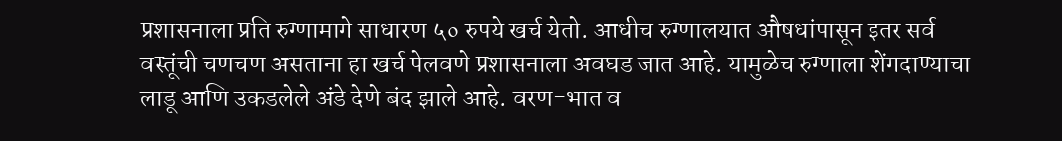प्रशासनाला प्रति रुग्णामागे साधारण ५० रुपये खर्च येतो. आधीच रुग्णालयात औषधांपासून इतर सर्व वस्तूंची चणचण असताना हा खर्च पेलवणे प्रशासनाला अवघड जात आहे. यामुळेच रुग्णाला शेंगदाण्याचा लाडू आणि उकडलेले अंडे देणे बंद झाले आहे. वरण-भात व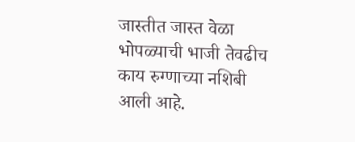जास्तीत जास्त वेळा भोपळ्याची भाजी तेवढीच काय रुग्णाच्या नशिबी आली आहे.